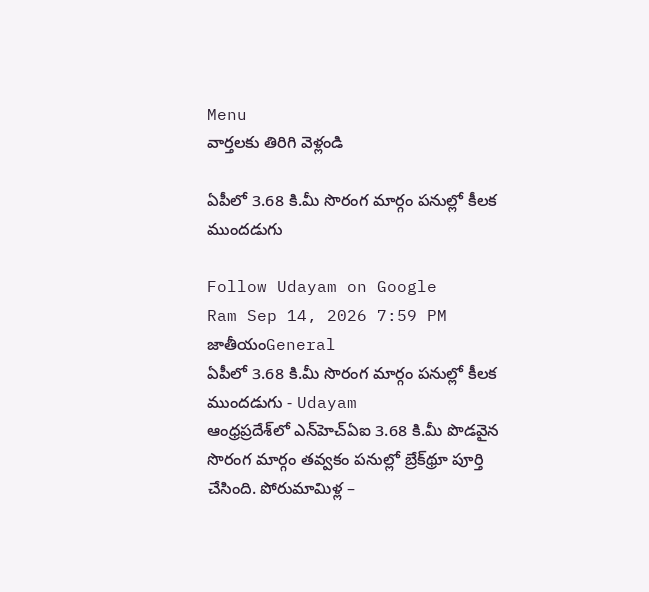Menu
వార్తలకు తిరిగి వెళ్లండి

ఏపీలో 3.68 కి.మీ సొరంగ మార్గం పనుల్లో కీలక ముందడుగు

Follow Udayam on Google
Ram Sep 14, 2026 7:59 PM జాతీయంGeneral
ఏపీలో 3.68 కి.మీ సొరంగ మార్గం పనుల్లో కీలక ముందడుగు - Udayam
ఆంధ్రప్రదేశ్‌లో ఎన్‌హెచ్‌ఏఐ 3.68 కి.మీ పొడవైన సొరంగ మార్గం తవ్వకం పనుల్లో బ్రేక్‌థ్రూ పూర్తి చేసింది. పోరుమామిళ్ల –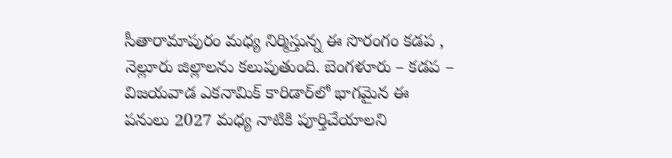సీతారామాపురం మధ్య నిర్మిస్తున్న ఈ సొరంగం కడప , నెల్లూరు జిల్లాలను కలుపుతుంది. బెంగళూరు – కడప – విజయవాడ ఎకనామిక్ కారిడార్‌లో భాగమైన ఈ పనులు 2027 మధ్య నాటికి పూర్తిచేయాలని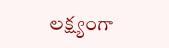లక్ష్యంగా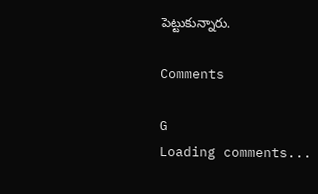పెట్టుకున్నారు.

Comments

G
Loading comments...